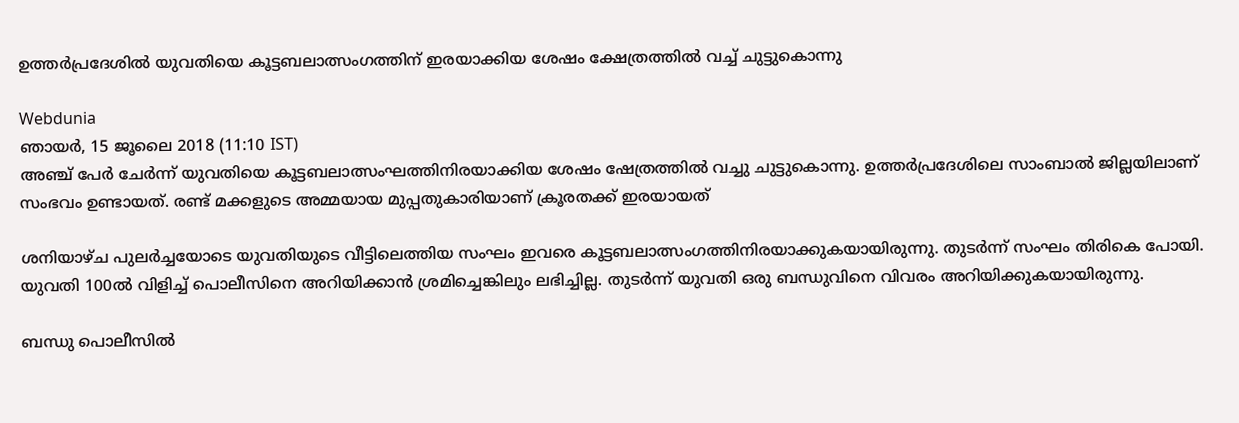ഉത്തർപ്രദേശിൽ യുവതിയെ കൂട്ടബലാത്സംഗത്തിന് ഇരയാക്കിയ ശേഷം ക്ഷേത്രത്തിൽ വച്ച് ചുട്ടുകൊന്നു

Webdunia
ഞായര്‍, 15 ജൂലൈ 2018 (11:10 IST)
അഞ്ച് പേർ ചേർന്ന് യുവതിയെ കൂട്ടബലാത്സംഘത്തിനിരയാക്കിയ ശേഷം ഷേത്രത്തിൽ വച്ചു ചുട്ടുകൊന്നു. ഉത്തർപ്രദേശിലെ സാംബാൽ ജില്ലയിലാണ് സംഭവം ഉണ്ടായത്. രണ്ട് മക്കളുടെ അമ്മയായ മുപ്പതുകാരിയാണ് ക്രൂരതക്ക് ഇരയായത്

ശനിയാഴ്ച പുലർച്ചയോടെ യുവതിയുടെ വീട്ടിലെത്തിയ സംഘം ഇവരെ കൂട്ടബലാത്സംഗത്തിനിരയാക്കുകയായിരുന്നു. തുടർന്ന് സംഘം തിരികെ പോയി. യുവതി 100ൽ വിളിച്ച് പൊലീസിനെ അറിയിക്കാൻ ശ്രമിച്ചെങ്കിലും ലഭിച്ചില്ല. തുടർന്ന് യുവതി ഒരു ബന്ധുവിനെ വിവരം അറിയിക്കുകയായിരുന്നു.

ബന്ധു പൊലീസിൽ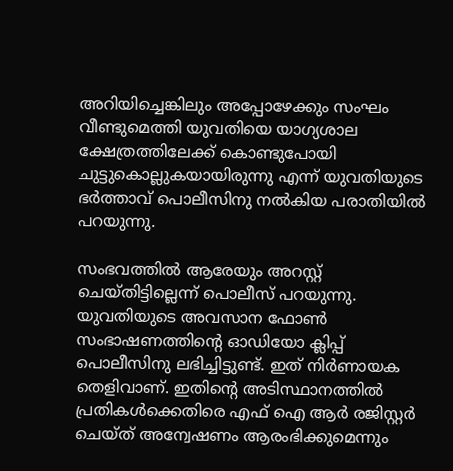അറിയിച്ചെങ്കിലും അപ്പോഴേക്കും സംഘം വീണ്ടുമെത്തി യുവതിയെ യാഗ്യശാല ക്ഷേത്രത്തിലേക്ക് കൊണ്ടുപോയി ചുട്ടുകൊല്ലുകയായിരുന്നു എന്ന് യുവതിയുടെ ഭർത്താവ് പൊലീസിനു നൽകിയ പരാതിയിൽ പറയുന്നു.

സംഭവത്തിൽ ആരേയും അറസ്റ്റ് ചെയ്തിട്ടില്ലെന്ന് പൊലീസ് പറയുന്നു. യുവതിയുടെ അവസാന ഫോൺ സംഭാഷണത്തിന്റെ ഓഡിയോ ക്ലിപ്പ് പൊലീസിനു ലഭിച്ചിട്ടുണ്ട്. ഇത് നിർണായക തെളിവാണ്. ഇതിന്റെ അടിസ്ഥാനത്തിൽ പ്രതികൾക്കെതിരെ എഫ് ഐ ആർ രജിസ്റ്റർ ചെയ്ത് അന്വേഷണം ആരംഭിക്കുമെന്നും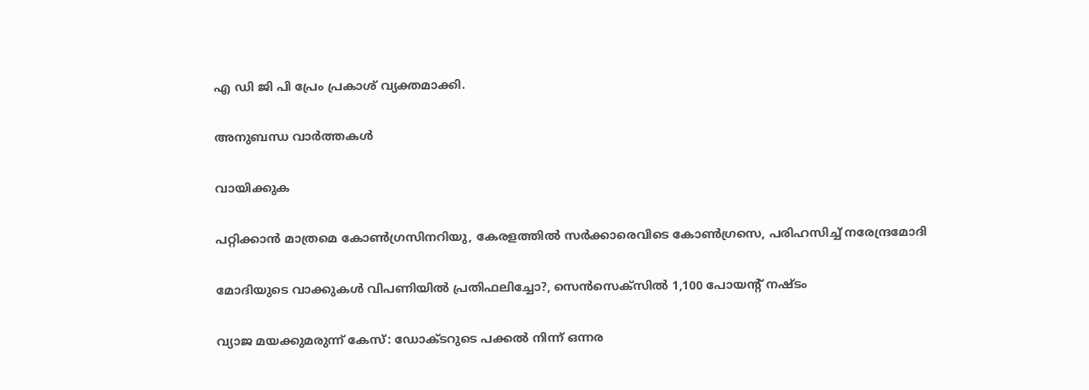എ ഡി ജി പി പ്രേം പ്രകാശ് വ്യക്തമാക്കി.

അനുബന്ധ വാര്‍ത്തകള്‍

വായിക്കുക

പറ്റിക്കാൻ മാത്രമെ കോൺഗ്രസിനറിയു, കേരളത്തിൽ സർക്കാരെവിടെ കോൺഗ്രസെ, പരിഹസിച്ച് നരേന്ദ്രമോദി

മോദിയുടെ വാക്കുകള്‍ വിപണിയില്‍ പ്രതിഫലിച്ചോ?, സെന്‍സെക്‌സില്‍ 1,100 പോയന്റ് നഷ്ടം

വ്യാജ മയക്കുമരുന്ന് കേസ്: ഡോക്ടറുടെ പക്കല്‍ നിന്ന് ഒന്നര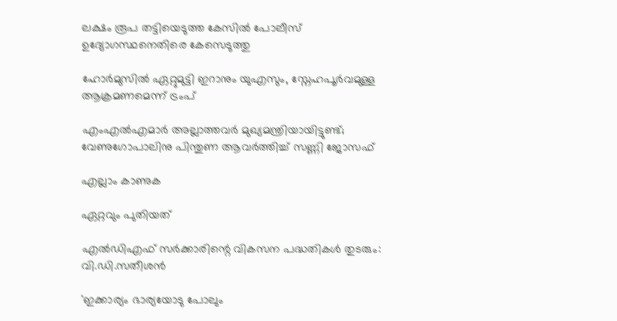ലക്ഷം രൂപ തട്ടിയെടുത്ത കേസില്‍ പോലീസ് ഉദ്യോഗസ്ഥനെതിരെ കേസെടുത്തു

ഹോർമുസിൽ ഏറ്റുമുട്ടി ഇറാനും യുഎസും, സ്നേഹപൂർവമുള്ള ആക്രമണമെന്ന് ട്രംപ്

എംഎൽഎമാർ അല്ലാത്തവർ മുഖ്യമന്ത്രിയായിട്ടുണ്ട്; വേണുഗോപാലിനു പിന്തുണ ആവർത്തിച്ച് സണ്ണി ജോസഫ്

എല്ലാം കാണുക

ഏറ്റവും പുതിയത്

എൽഡിഎഫ് സർക്കാരിന്റെ വികസന പദ്ധതികൾ തുടരും: വി.ഡി.സതീശൻ

'ഇക്കാര്യം ഭാര്യയോടു പോലും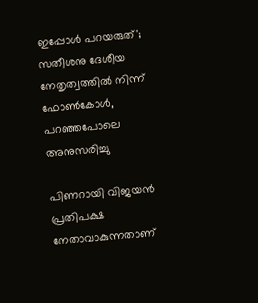ഇപ്പോൾ പറയരുത്'; സതീശനു ദേശീയ നേതൃത്വത്തിൽ നിന്ന് ഫോൺകോൾ, പറഞ്ഞപോലെ അനുസരിച്ചു

പിണറായി വിജയന്‍ പ്രതിപക്ഷ നേതാവാകുന്നതാണ്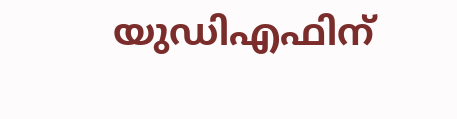യുഡിഎഫിന്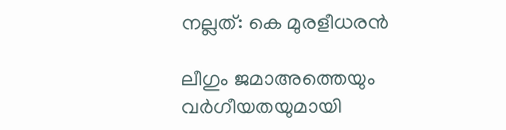നല്ലത്: കെ മുരളീധരന്‍

ലീഗും ജമാഅത്തെയും വർഗീയതയുമായി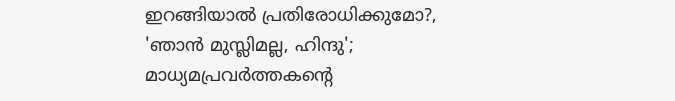ഇറങ്ങിയാൽ പ്രതിരോധിക്കുമോ?, 'ഞാൻ മുസ്ലിമല്ല, ഹിന്ദു'; മാധ്യമപ്രവർത്തകന്റെ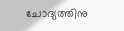ചോദ്യത്തിനു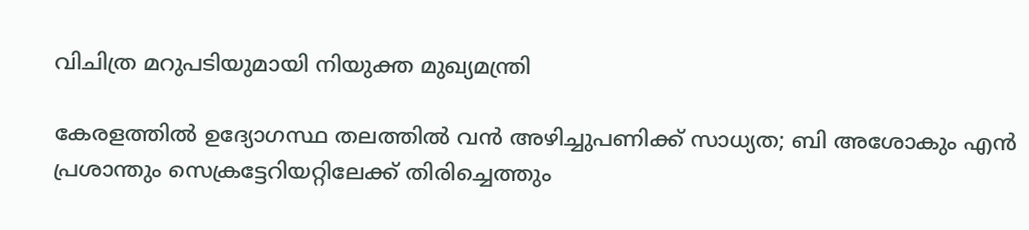വിചിത്ര മറുപടിയുമായി നിയുക്ത മുഖ്യമന്ത്രി

കേരളത്തില്‍ ഉദ്യോഗസ്ഥ തലത്തില്‍ വന്‍ അഴിച്ചുപണിക്ക് സാധ്യത; ബി അശോകും എന്‍ പ്രശാന്തും സെക്രട്ടേറിയറ്റിലേക്ക് തിരിച്ചെത്തും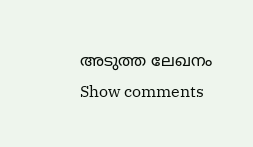അടുത്ത ലേഖനം
Show comments